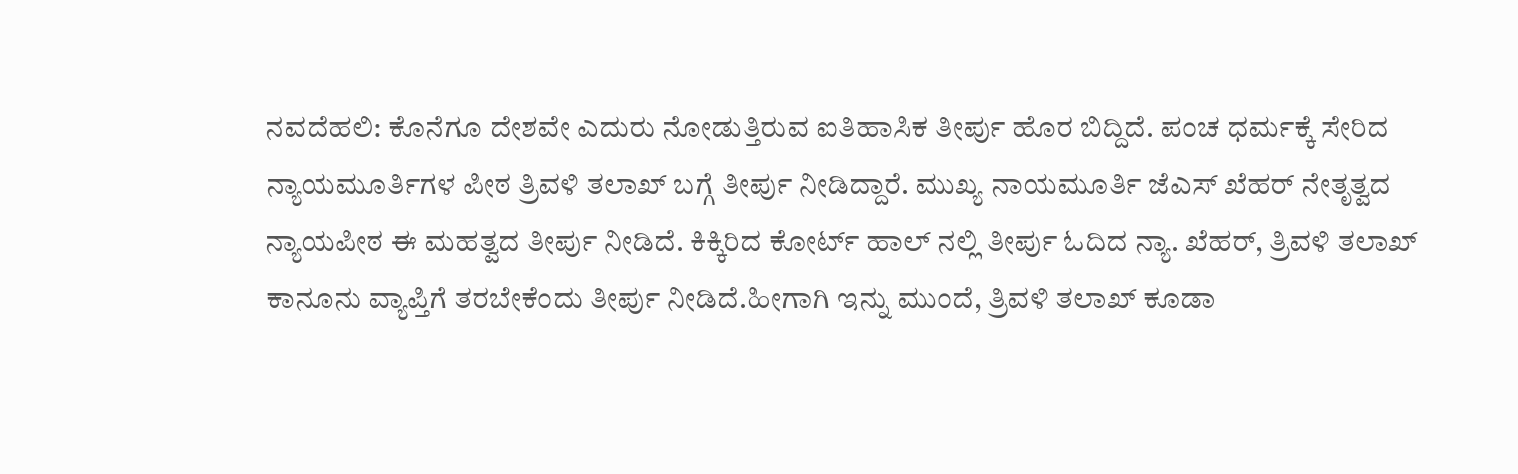ನವದೆಹಲಿ: ಕೊನೆಗೂ ದೇಶವೇ ಎದುರು ನೋಡುತ್ತಿರುವ ಐತಿಹಾಸಿಕ ತೀರ್ಪು ಹೊರ ಬಿದ್ದಿದೆ. ಪಂಚ ಧರ್ಮಕ್ಕೆ ಸೇರಿದ ನ್ಯಾಯಮೂರ್ತಿಗಳ ಪೀಠ ತ್ರಿವಳಿ ತಲಾಖ್ ಬಗ್ಗೆ ತೀರ್ಪು ನೀಡಿದ್ದಾರೆ. ಮುಖ್ಯ ನಾಯಮೂರ್ತಿ ಜೆಎಸ್ ಖೆಹರ್ ನೇತೃತ್ವದ ನ್ಯಾಯಪೀಠ ಈ ಮಹತ್ವದ ತೀರ್ಪು ನೀಡಿದೆ. ಕಿಕ್ಕಿರಿದ ಕೋರ್ಟ್ ಹಾಲ್ ನಲ್ಲಿ ತೀರ್ಪು ಓದಿದ ನ್ಯಾ. ಖೆಹರ್, ತ್ರಿವಳಿ ತಲಾಖ್ ಕಾನೂನು ವ್ಯಾಪ್ತಿಗೆ ತರಬೇಕೆಂದು ತೀರ್ಪು ನೀಡಿದೆ.ಹೀಗಾಗಿ ಇನ್ನು ಮುಂದೆ, ತ್ರಿವಳಿ ತಲಾಖ್ ಕೂಡಾ